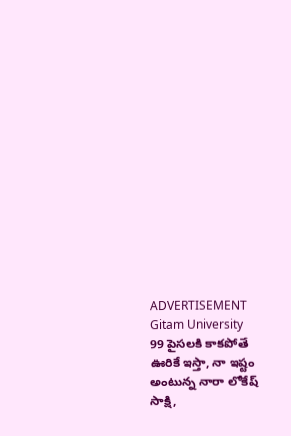ADVERTISEMENT
Gitam University
99 పైసలకి కాకపోతే ఊరికే ఇస్తా, నా ఇష్టం అంటున్న నారా లోకేష్
సాక్షి,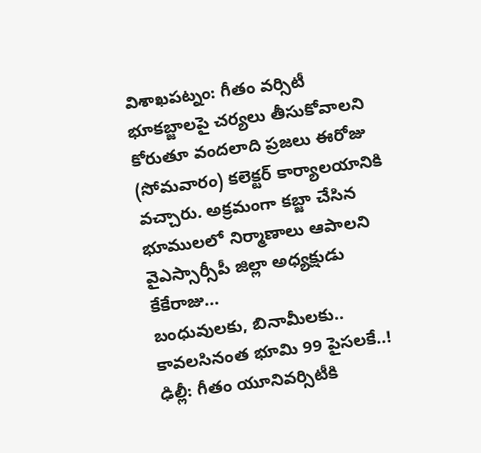విశాఖపట్నం: గీతం వర్సిటీ భూకబ్జాలపై చర్యలు తీసుకోవాలని కోరుతూ వందలాది ప్రజలు ఈరోజు (సోమవారం) కలెక్టర్ కార్యాలయానికి వచ్చారు. అక్రమంగా కబ్జా చేసిన భూములలో నిర్మాణాలు ఆపాలని వైఎస్సార్సీపీ జిల్లా అధ్యక్షుడు కేకేరాజు...
బంధువులకు, బినామీలకు.. కావలసినంత భూమి 99 పైసలకే..!
ఢిల్లీ: గీతం యూనివర్సిటీకి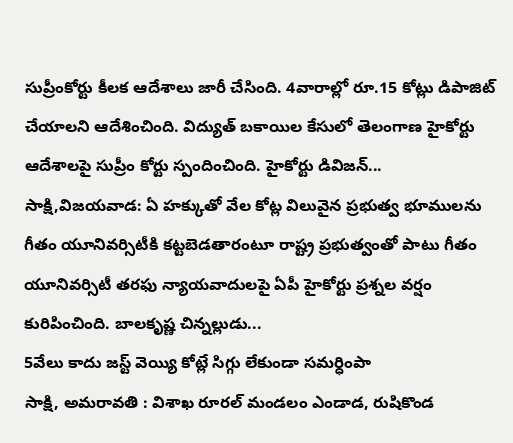సుప్రీంకోర్టు కీలక ఆదేశాలు జారీ చేసింది. 4వారాల్లో రూ.15 కోట్లు డిపాజిట్ చేయాలని ఆదేశించింది. విద్యుత్ బకాయిల కేసులో తెలంగాణ హైకోర్టు ఆదేశాలపై సుప్రీం కోర్టు స్పందించింది. హైకోర్టు డివిజన్...
సాక్షి,విజయవాడ: ఏ హక్కుతో వేల కోట్ల విలువైన ప్రభుత్వ భూములను గీతం యూనివర్సిటీకి కట్టబెడతారంటూ రాష్ట్ర ప్రభుత్వంతో పాటు గీతం యూనివర్సిటీ తరఫు న్యాయవాదులపై ఏపీ హైకోర్టు ప్రశ్నల వర్షం కురిపించింది. బాలకృష్ణ చిన్నల్లుడు...
5వేలు కాదు జస్ట్ వెయ్యి కోట్లే సిగ్గు లేకుండా సమర్ధింపా
సాక్షి, అమరావతి : విశాఖ రూరల్ మండలం ఎండాడ, రుషికొండ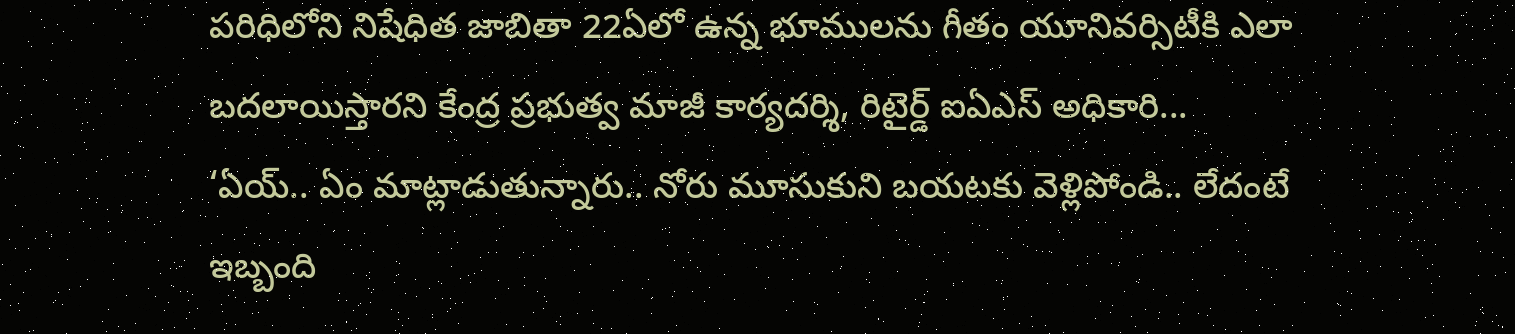పరిధిలోని నిషేధిత జాబితా 22ఏలో ఉన్న భూములను గీతం యూనివర్సిటీకి ఎలా బదలాయిస్తారని కేంద్ర ప్రభుత్వ మాజీ కార్యదర్శి, రిటైర్డ్ ఐఏఎస్ అధికారి...
‘ఏయ్.. ఏం మాట్లాడుతున్నారు.. నోరు మూసుకుని బయటకు వెళ్లిపోండి.. లేదంటే ఇబ్బంది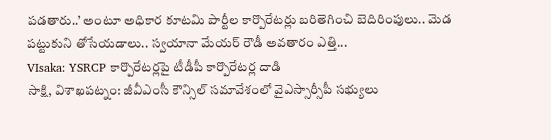పడతారు..’ అంటూ అధికార కూటమి పార్టీల కార్పొరేటర్లు బరితెగించి బెదిరింపులు.. మెడ పట్టుకుని తోసేయడాలు.. స్వయానా మేయర్ రౌడీ అవతారం ఎత్తి...
VIsaka: YSRCP కార్పొరేటర్లపై టీడీపీ కార్పొరేటర్ల దాడి
సాక్షి, విశాఖపట్నం: జీవీఎంసీ కౌన్సిల్ సమావేశంలో వైఎస్సార్సీపీ సభ్యులు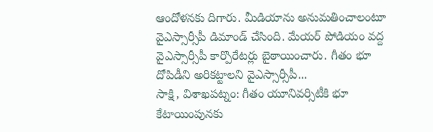ఆందోళనకు దిగారు. మీడియాను అనుమతించాలంటూ వైఎస్సార్సీపీ డిమాండ్ చేసింది. మేయర్ పోడియం వద్ద వైఎస్సార్సీపీ కార్పొరేటర్లు బైఠాయించారు. గీతం భూ దోపిడీని అరికట్టాలని వైఎస్సార్సీపీ...
సాక్షి, విశాఖపట్నం: గీతం యూనివర్సిటీకి భూ కేటాయింపునకు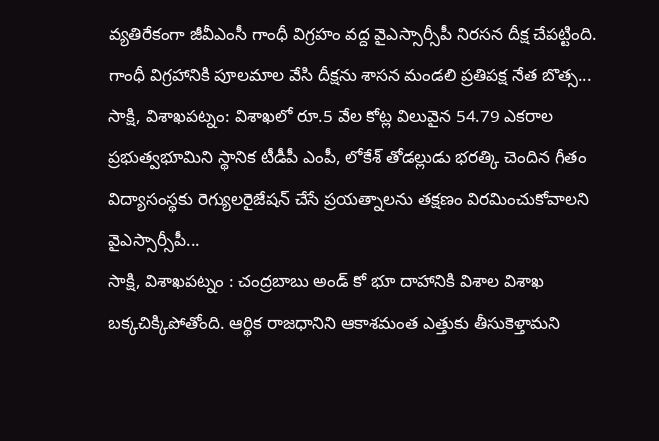వ్యతిరేకంగా జీవీఎంసీ గాంధీ విగ్రహం వద్ద వైఎస్సార్సీపీ నిరసన దీక్ష చేపట్టింది. గాంధీ విగ్రహానికి పూలమాల వేసి దీక్షను శాసన మండలి ప్రతిపక్ష నేత బొత్స...
సాక్షి, విశాఖపట్నం: విశాఖలో రూ.5 వేల కోట్ల విలువైన 54.79 ఎకరాల ప్రభుత్వభూమిని స్థానిక టీడీపీ ఎంపీ, లోకేశ్ తోడల్లుడు భరత్కి చెందిన గీతం విద్యాసంస్థకు రెగ్యులరైజేషన్ చేసే ప్రయత్నాలను తక్షణం విరమించుకోవాలని వైఎస్సార్సీపీ...
సాక్షి, విశాఖపట్నం : చంద్రబాబు అండ్ కో భూ దాహానికి విశాల విశాఖ బక్కచిక్కిపోతోంది. ఆర్థిక రాజధానిని ఆకాశమంత ఎత్తుకు తీసుకెళ్తామని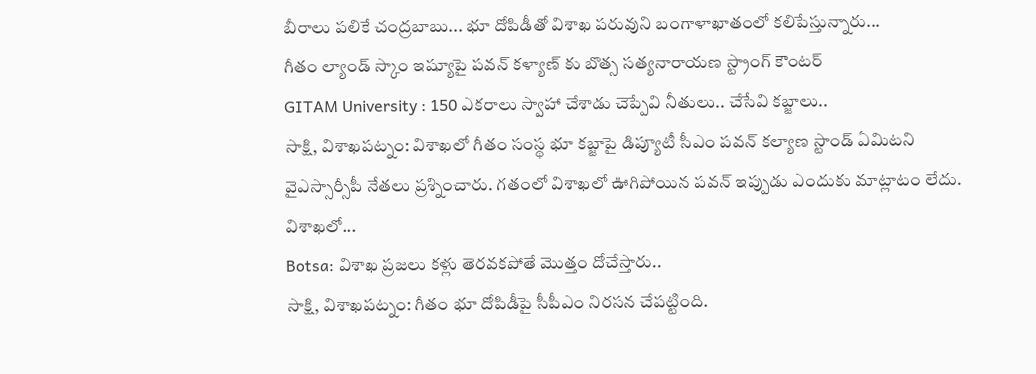బీరాలు పలికే చంద్రబాబు... భూ దోపిడీతో విశాఖ పరువుని బంగాళాఖాతంలో కలిపేస్తున్నారు...
గీతం ల్యాండ్ స్కాం ఇష్యూపై పవన్ కళ్యాణ్ కు బొత్స సత్యనారాయణ స్ట్రాంగ్ కౌంటర్
GITAM University : 150 ఎకరాలు స్వాహా చేశాడు చెప్పేవి నీతులు.. చేసేవి కబ్జాలు..
సాక్షి, విశాఖపట్నం: విశాఖలో గీతం సంస్థ భూ కబ్జాపై డిప్యూటీ సీఎం పవన్ కల్యాణ స్టాండ్ ఏమిటని వైఎస్సార్సీపీ నేతలు ప్రశ్నించారు. గతంలో విశాఖలో ఊగిపోయిన పవన్ ఇప్పుడు ఎందుకు మాట్లాటం లేదు. విశాఖలో...
Botsa: విశాఖ ప్రజలు కళ్లు తెరవకపోతే మొత్తం దోచేస్తారు..
సాక్షి, విశాఖపట్నం: గీతం భూ దోపిడీపై సీపీఎం నిరసన చేపట్టింది.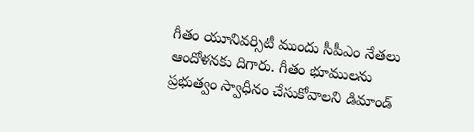గీతం యూనివర్సిటీ ముందు సీపీఎం నేతలు ఆందోళనకు దిగారు. గీతం భూములను ప్రభుత్వం స్వాధీనం చేసుకోవాలని డిమాండ్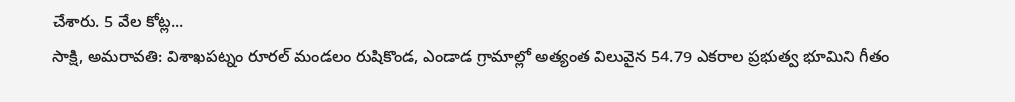చేశారు. 5 వేల కోట్ల...
సాక్షి, అమరావతి: విశాఖపట్నం రూరల్ మండలం రుషికొండ, ఎండాడ గ్రామాల్లో అత్యంత విలువైన 54.79 ఎకరాల ప్రభుత్వ భూమిని గీతం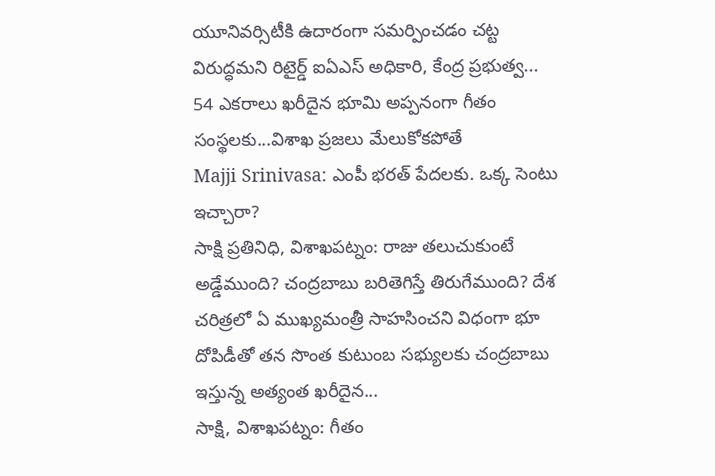యూనివర్సిటీకి ఉదారంగా సమర్పించడం చట్ట విరుద్ధమని రిటైర్డ్ ఐఏఎస్ అధికారి, కేంద్ర ప్రభుత్వ...
54 ఎకరాలు ఖరీదైన భూమి అప్పనంగా గీతం సంస్థలకు...విశాఖ ప్రజలు మేలుకోకపోతే
Majji Srinivasa: ఎంపీ భరత్ పేదలకు. ఒక్క సెంటు ఇచ్చారా?
సాక్షి ప్రతినిధి, విశాఖపట్నం: రాజు తలుచుకుంటే అడ్డేముంది? చంద్రబాబు బరితెగిస్తే తిరుగేముంది? దేశ చరిత్రలో ఏ ముఖ్యమంత్రీ సాహసించని విధంగా భూ దోపిడీతో తన సొంత కుటుంబ సభ్యులకు చంద్రబాబు ఇస్తున్న అత్యంత ఖరీదైన...
సాక్షి, విశాఖపట్నం: గీతం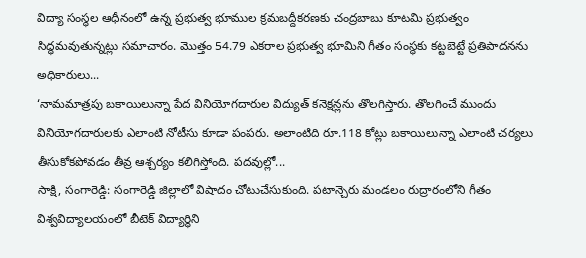విద్యా సంస్థల ఆధీనంలో ఉన్న ప్రభుత్వ భూముల క్రమబద్దీకరణకు చంద్రబాబు కూటమి ప్రభుత్వం సిద్ధమవుతున్నట్లు సమాచారం. మొత్తం 54.79 ఎకరాల ప్రభుత్వ భూమిని గీతం సంస్థకు కట్టబెట్టే ప్రతిపాదనను అధికారులు...
‘నామమాత్రపు బకాయిలున్నా పేద వినియోగదారుల విద్యుత్ కనెక్షన్లను తొలగిస్తారు. తొలగించే ముందు వినియోగదారులకు ఎలాంటి నోటీసు కూడా పంపరు. అలాంటిది రూ.118 కోట్లు బకాయిలున్నా ఎలాంటి చర్యలు తీసుకోకపోవడం తీవ్ర ఆశ్చర్యం కలిగిస్తోంది. పదవుల్లో...
సాక్షి, సంగారెడ్డి: సంగారెడ్డి జిల్లాలో విషాదం చోటుచేసుకుంది. పటాన్చెరు మండలం రుద్రారంలోని గీతం విశ్వవిద్యాలయంలో బీటెక్ విద్యార్ధిని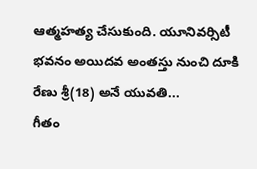ఆత్మహత్య చేసుకుంది. యూనివర్సిటీ భవనం అయిదవ అంతస్తు నుంచి దూకి రేణు శ్రీ(18) అనే యువతి...
గీతం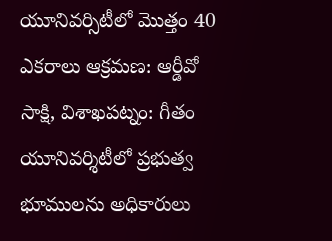యూనివర్సిటీలో మొత్తం 40 ఎకరాలు ఆక్రమణ: ఆర్డీవో
సాక్షి, విశాఖపట్నం: గీతం యూనివర్శిటీలో ప్రభుత్వ భూములను అధికారులు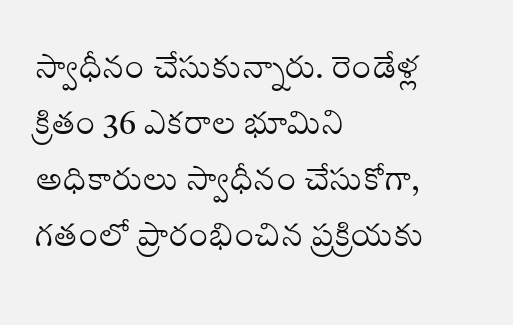స్వాధీనం చేసుకున్నారు. రెండేళ్ల క్రితం 36 ఎకరాల భూమిని అధికారులు స్వాధీనం చేసుకోగా, గతంలో ప్రారంభించిన ప్రక్రియకు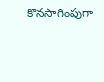కొనసాగింపుగా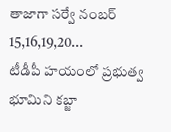తాజాగా సర్వే నంబర్ 15,16,19,20...
టీడీపీ హయంలో ప్రభుత్వ భూమిని కబ్జా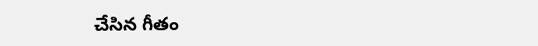చేసిన గీతం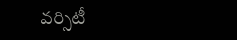వర్సిటీ